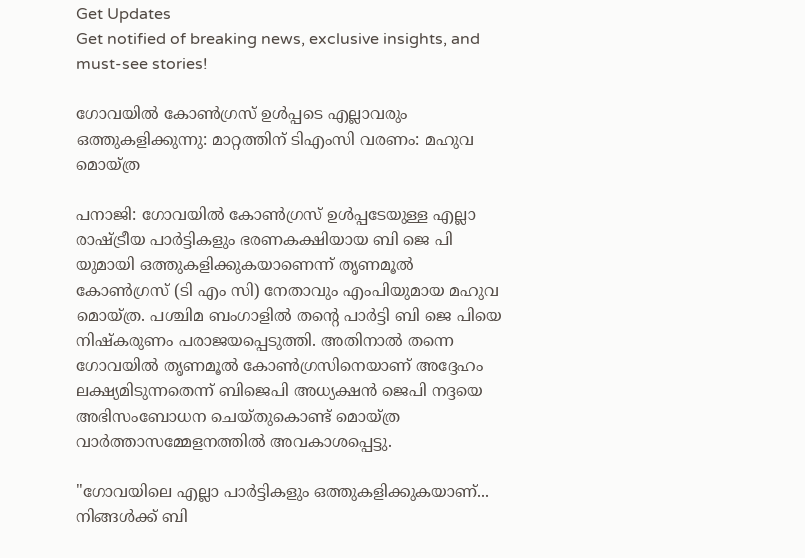Get Updates
Get notified of breaking news, exclusive insights, and must-see stories!

ഗോവയില്‍ കോണ്‍ഗ്രസ് ഉള്‍പ്പടെ എല്ലാവരും ഒത്തുകളിക്കുന്നു: മാറ്റത്തിന് ടിഎംസി വരണം: മഹുവ മൊയ്ത്ര

പനാജി: ഗോവയില്‍ കോണ്‍ഗ്രസ് ഉള്‍പ്പടേയുള്ള എല്ലാ രാഷ്ട്രീയ പാർട്ടികളും ഭരണകക്ഷിയായ ബി ജെ പി യുമായി ഒത്തുകളിക്കുകയാണെന്ന് തൃണമൂൽ കോൺഗ്രസ് (ടി എം സി) നേതാവും എംപിയുമായ മഹുവ മൊയ്ത്ര. പശ്ചിമ ബംഗാളിൽ തന്റെ പാർട്ടി ബി ജെ പിയെ നിഷ്കരുണം പരാജയപ്പെടുത്തി. അതിനാല്‍ തന്നെ ഗോവയിൽ തൃണമൂൽ കോൺഗ്രസിനെയാണ് അദ്ദേഹം ലക്ഷ്യമിടുന്നതെന്ന് ബിജെപി അധ്യക്ഷൻ ജെപി നദ്ദയെ അഭിസംബോധന ചെയ്തുകൊണ്ട് മൊയ്ത്ര വാർത്താസമ്മേളനത്തില്‍ അവകാശപ്പെട്ടു.

"ഗോവയിലെ എല്ലാ പാർട്ടികളും ഒത്തുകളിക്കുകയാണ്... നിങ്ങൾക്ക് ബി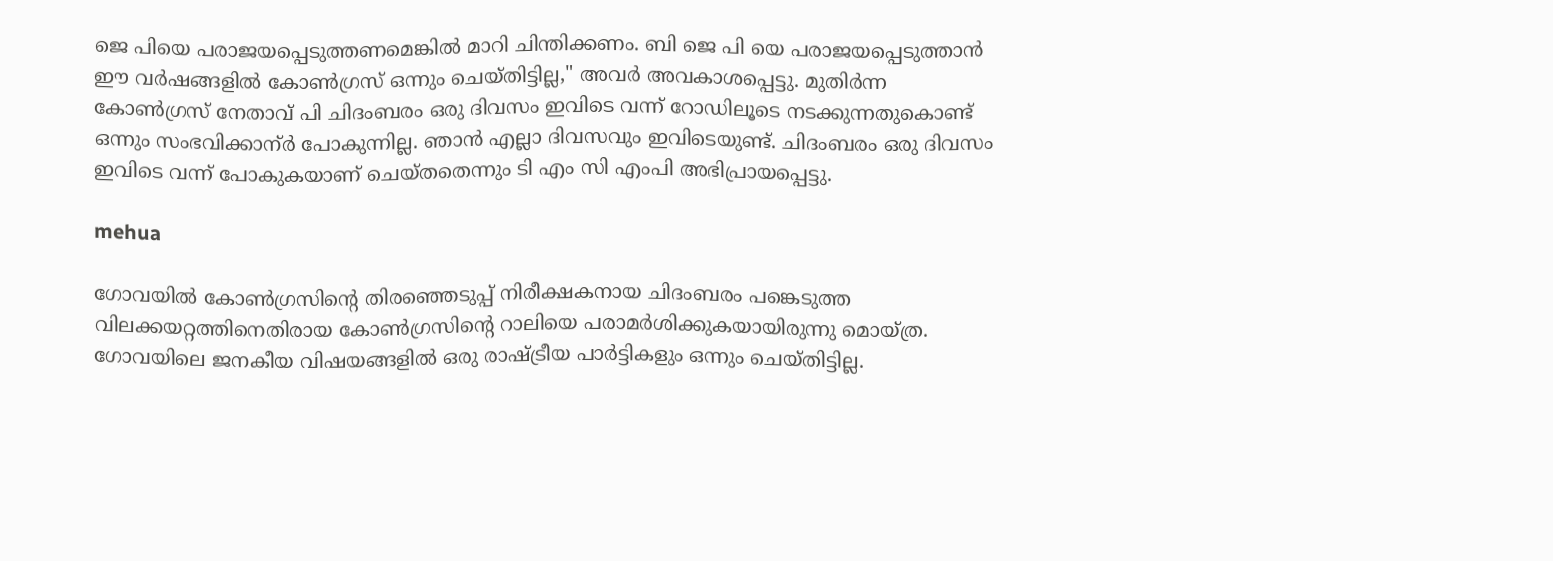ജെ പിയെ പരാജയപ്പെടുത്തണമെങ്കിൽ മാറി ചിന്തിക്കണം. ബി ജെ പി യെ പരാജയപ്പെടുത്താന്‍ ഈ വർഷങ്ങളില്‍ കോൺഗ്രസ് ഒന്നും ചെയ്തിട്ടില്ല," അവർ അവകാശപ്പെട്ടു. മുതിർന്ന കോൺഗ്രസ് നേതാവ് പി ചിദംബരം ഒരു ദിവസം ഇവിടെ വന്ന് റോഡിലൂടെ നടക്കുന്നതുകൊണ്ട് ഒന്നും സംഭവിക്കാന്ർ പോകുന്നില്ല. ഞാൻ എല്ലാ ദിവസവും ഇവിടെയുണ്ട്. ചിദംബരം ഒരു ദിവസം ഇവിടെ വന്ന് പോകുകയാണ് ചെയ്തതെന്നും ടി എം സി എംപി അഭിപ്രായപ്പെട്ടു.

mehua

ഗോവയിൽ കോൺഗ്രസിന്റെ തിരഞ്ഞെടുപ്പ് നിരീക്ഷകനായ ചിദംബരം പങ്കെടുത്ത വിലക്കയറ്റത്തിനെതിരായ കോൺഗ്രസിന്റെ റാലിയെ പരാമർശിക്കുകയായിരുന്നു മൊയ്ത്ര. ഗോവയിലെ ജനകീയ വിഷയങ്ങളില്‍ ഒരു രാഷ്ട്രീയ പാർട്ടികളും ഒന്നും ചെയ്തിട്ടില്ല.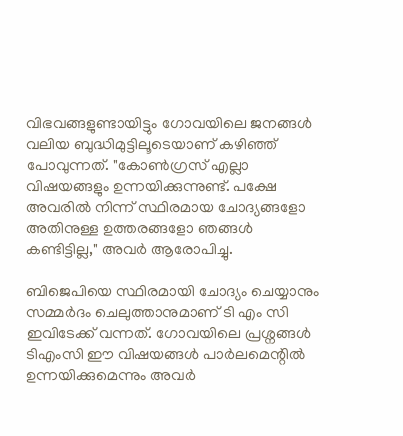വിഭവങ്ങളുണ്ടായിട്ടും ഗോവയിലെ ജനങ്ങള്‍ വലിയ ബുദ്ധിമുട്ടിലൂടെയാണ് കഴിഞ്ഞ് പോവുന്നത്. "കോൺഗ്രസ് എല്ലാ വിഷയങ്ങളും ഉന്നയിക്കുന്നുണ്ട്. പക്ഷേ അവരിൽ നിന്ന് സ്ഥിരമായ ചോദ്യങ്ങളോ അതിനുള്ള ഉത്തരങ്ങളോ ഞങ്ങൾ കണ്ടിട്ടില്ല," അവർ ആരോപിച്ചു.

ബിജെപിയെ സ്ഥിരമായി ചോദ്യം ചെയ്യാനും സമ്മർദം ചെലുത്താനുമാണ് ടി എം സി ഇവിടേക്ക് വന്നത്. ഗോവയിലെ പ്രശ്നങ്ങള്‍ ടിഎംസി ഈ വിഷയങ്ങൾ പാർലമെന്റിൽ ഉന്നയിക്കുമെന്നും അവർ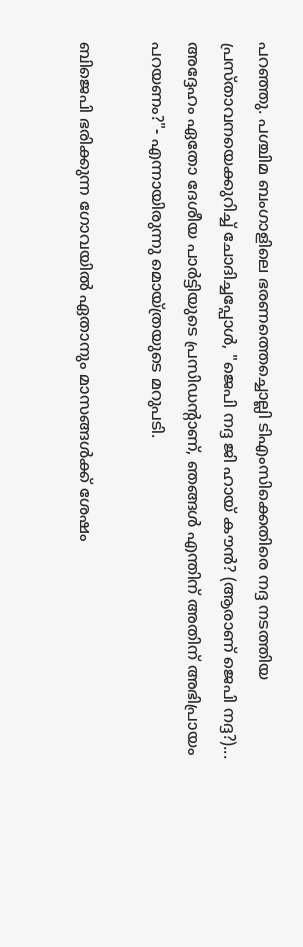പറഞ്ഞു. പശ്ചിമ ബംഗാളിലെ ഭരണത്തെച്ചൊല്ലി ടിഎംസിക്കെതിരെ നദ്ദ നടത്തിയ പ്രസ്താവനയെക്കുറിച്ച് ചോദിച്ചപ്പോൾ, "ജെപി നദ്ദ ജി ഹായ് കൗൻ? (ആരാണ് ജെപി നദ്ദ?)... അദ്ദേഹം ഏതോ ദേശീയ പാർട്ടിയുടെ പ്രസിഡന്റാണ്, ഞങ്ങൾ എന്തിന് അതിന് അഭിപ്രായം പറയണം?"- എന്നായിരുന്നു മൊയ്ത്രയുടെ മറുപടി.

ബിജെപി ഭരിക്കുന്ന ഗോവയിൽ ഏതാനും മാസങ്ങൾക്ക് ശേഷം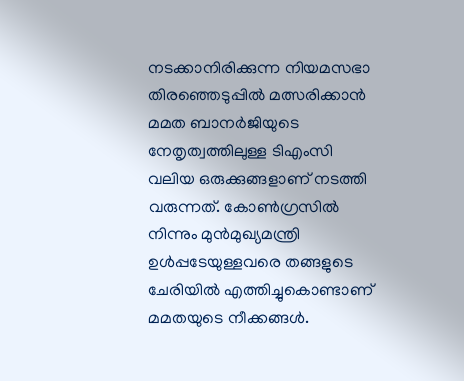നടക്കാനിരിക്കുന്ന നിയമസഭാ തിരഞ്ഞെടുപ്പിൽ മത്സരിക്കാൻ മമത ബാനർജിയുടെ നേതൃത്വത്തിലുള്ള ടിഎംസി വലിയ ഒരുക്കുങ്ങളാണ് നടത്തി വരുന്നത്. കോണ്‍ഗ്രസില്‍ നിന്നും മുന്‍മുഖ്യമന്ത്രി ഉള്‍പ്പടേയുള്ളവരെ തങ്ങളുടെ ചേരിയില്‍ എത്തിച്ചുകൊണ്ടാണ് മമതയുടെ നീക്കങ്ങള്‍.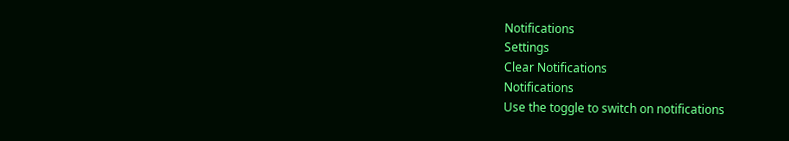Notifications
Settings
Clear Notifications
Notifications
Use the toggle to switch on notifications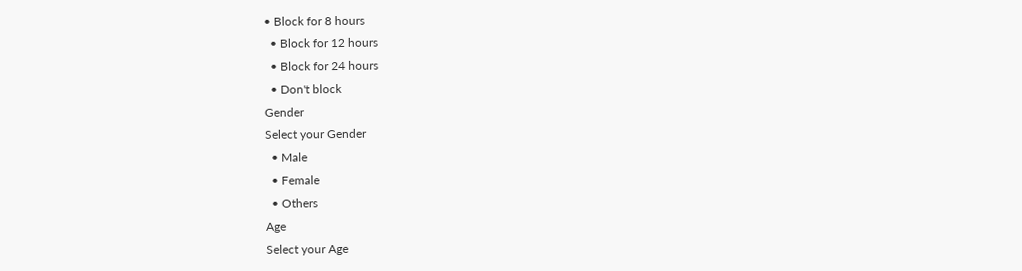• Block for 8 hours
  • Block for 12 hours
  • Block for 24 hours
  • Don't block
Gender
Select your Gender
  • Male
  • Female
  • Others
Age
Select your Age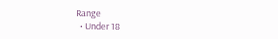Range
  • Under 18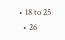• 18 to 25
  • 26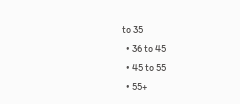to 35
  • 36 to 45
  • 45 to 55
  • 55+